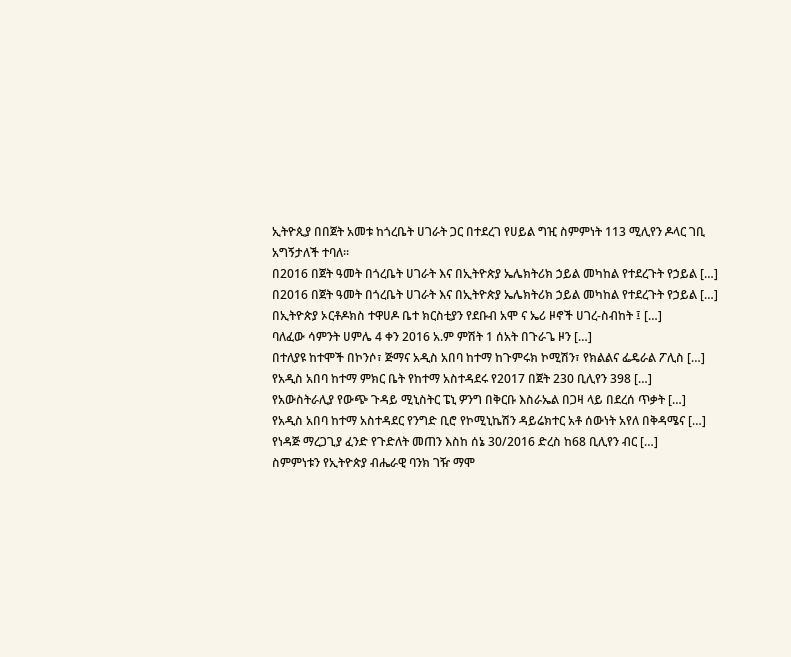ኢትዮጲያ በበጀት አመቱ ከጎረቤት ሀገራት ጋር በተደረገ የሀይል ግዢ ስምምነት 113 ሚሊየን ዶላር ገቢ አግኝታለች ተባለ፡፡
በ2016 በጀት ዓመት በጎረቤት ሀገራት እና በኢትዮጵያ ኤሌክትሪክ ኃይል መካከል የተደረጉት የኃይል […]
በ2016 በጀት ዓመት በጎረቤት ሀገራት እና በኢትዮጵያ ኤሌክትሪክ ኃይል መካከል የተደረጉት የኃይል […]
በኢትዮጵያ ኦርቶዶክስ ተዋሀዶ ቤተ ክርስቲያን የደቡብ አሞ ና ኤሪ ዞኖች ሀገረ-ስብከት ፤ […]
ባለፈው ሳምንት ሀምሌ 4 ቀን 2016 አ.ም ምሽት 1 ሰአት በጉራጌ ዞን […]
በተለያዩ ከተሞች በኮንሶ፣ ጅማና አዲስ አበባ ከተማ ከጉምሩክ ኮሚሽን፣ የክልልና ፌዴራል ፖሊስ […]
የአዲስ አበባ ከተማ ምክር ቤት የከተማ አስተዳደሩ የ2017 በጀት 230 ቢሊየን 398 […]
የአውስትራሊያ የውጭ ጉዳይ ሚኒስትር ፔኒ ዎንግ በቅርቡ እስራኤል በጋዛ ላይ በደረሰ ጥቃት […]
የአዲስ አበባ ከተማ አስተዳደር የንግድ ቢሮ የኮሚኒኬሽን ዳይሬክተር አቶ ሰውነት አየለ በቅዳሜና […]
የነዳጅ ማረጋጊያ ፈንድ የጉድለት መጠን እስከ ሰኔ 30/2016 ድረስ ከ68 ቢሊየን ብር […]
ስምምነቱን የኢትዮጵያ ብሔራዊ ባንክ ገዥ ማሞ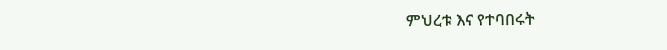ምህረቱ እና የተባበሩት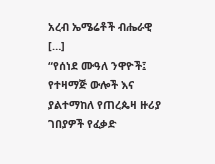አረብ ኤሜሬቶች ብሔራዊ […]
“የሰነደ ሙዓለ ንዋዮች፤ የተዛማጅ ውሎች እና ያልተማከለ የጠረጴዛ ዙሪያ ገበያዎች የፈቃድ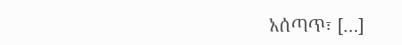አሰጣጥ፣ […]